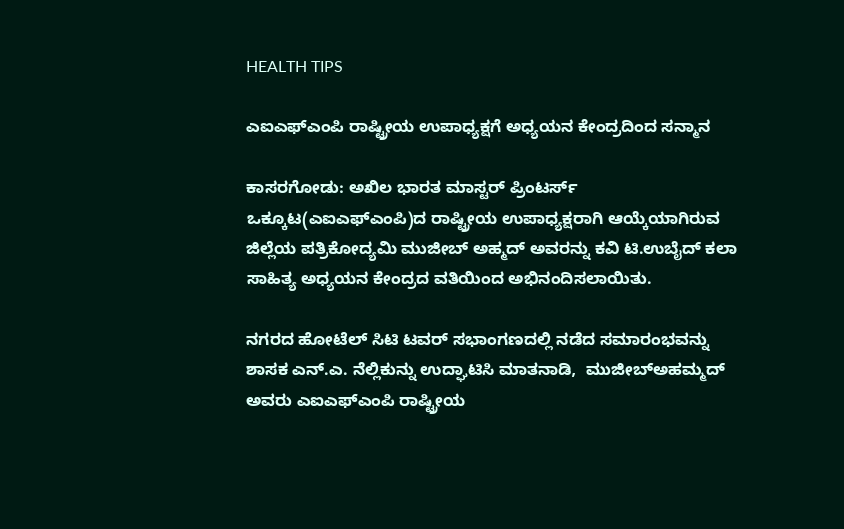HEALTH TIPS

ಎಐಎಫ್‍ಎಂಪಿ ರಾಷ್ಟ್ರೀಯ ಉಪಾಧ್ಯಕ್ಷಗೆ ಅಧ್ಯಯನ ಕೇಂದ್ರದಿಂದ ಸನ್ಮಾನ

ಕಾಸರಗೋಡು: ಅಖಿಲ ಭಾರತ ಮಾಸ್ಟರ್ ಪ್ರಿಂಟರ್ಸ್ ಒಕ್ಕೂಟ(ಎಐಎಫ್‍ಎಂಪಿ)ದ ರಾಷ್ಟ್ರೀಯ ಉಪಾಧ್ಯಕ್ಷರಾಗಿ ಆಯ್ಕೆಯಾಗಿರುವ ಜಿಲ್ಲೆಯ ಪತ್ರಿಕೋದ್ಯಮಿ ಮುಜೀಬ್ ಅಹ್ಮದ್ ಅವರನ್ನು ಕವಿ ಟಿ.ಉಬೈದ್ ಕಲಾ ಸಾಹಿತ್ಯ ಅಧ್ಯಯನ ಕೇಂದ್ರದ ವತಿಯಿಂದ ಅಭಿನಂದಿಸಲಾಯಿತು.

ನಗರದ ಹೋಟೆಲ್ ಸಿಟಿ ಟವರ್ ಸಭಾಂಗಣದಲ್ಲಿ ನಡೆದ ಸಮಾರಂಭವನ್ನು ಶಾಸಕ ಎನ್.ಎ. ನೆಲ್ಲಿಕುನ್ನು ಉದ್ಘಾಟಿಸಿ ಮಾತನಾಡಿ,  ಮುಜೀಬ್‍ಅಹಮ್ಮದ್ ಅವರು ಎಐಎಫ್‍ಎಂಪಿ ರಾಷ್ಟ್ರೀಯ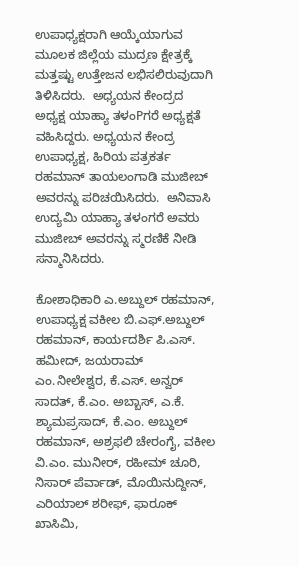ಉಪಾಧ್ಯಕ್ಷರಾಗಿ ಆಯ್ಕೆಯಾಗುವ ಮೂಲಕ ಜಿಲ್ಲೆಯ ಮುದ್ರಣ ಕ್ಷೇತ್ರಕ್ಕೆ ಮತ್ತಷ್ಟು ಉತ್ತೇಜನ ಲಭಿಸಲಿರುವುದಾಗಿ ತಿಳಿಸಿದರು.  ಅಧ್ಯಯನ ಕೇಂದ್ರದ ಅಧ್ಯಕ್ಷ ಯಾಹ್ಯಾ ತಳಂPಗರೆ ಅಧ್ಯಕ್ಷತೆ ವಹಿಸಿದ್ದರು. ಅಧ್ಯಯನ ಕೇಂದ್ರ ಉಪಾಧ್ಯಕ್ಷ, ಹಿರಿಯ ಪತ್ರಕರ್ತ ರಹಮಾನ್ ತಾಯಲಂಗಾಡಿ ಮುಜೀಬ್ ಅವರನ್ನು ಪರಿಚಯಿಸಿದರು.  ಅನಿವಾಸಿ ಉದ್ಯಮಿ ಯಾಹ್ಯಾ ತಳಂಗರೆ ಅವರು ಮುಜೀಬ್ ಅವರನ್ನು ಸ್ಮರಣಿಕೆ ನೀಡಿ ಸನ್ಮಾನಿಸಿದರು.

ಕೋಶಾಧಿಕಾರಿ ಎ.ಅಬ್ದುಲ್ ರಹಮಾನ್, ಉಪಾಧ್ಯಕ್ಷ ವಕೀಲ ಬಿ.ಎಫ್.ಅಬ್ದುಲ್ ರಹಮಾನ್, ಕಾರ್ಯದರ್ಶಿ ಪಿ.ಎಸ್. ಹಮೀದ್, ಜಯರಾಮ್ ಎಂ.ನೀಲೇಶ್ವರ, ಕೆ.ಎಸ್. ಅನ್ವರ್ ಸಾದತ್, ಕೆ.ಎಂ. ಅಬ್ಬಾಸ್, ಎ.ಕೆ. ಶ್ಯಾಮಪ್ರಸಾದ್, ಕೆ.ಎಂ. ಅಬ್ದುಲ್ ರಹಮಾನ್, ಅಶ್ರಫಲಿ ಚೇರಂಗೈ, ವಕೀಲ ವಿ.ಎಂ. ಮುನೀರ್, ರಹೀಮ್ ಚೂರಿ, ನಿಸಾರ್ ಪೆರ್ವಾಡ್, ಮೊಯಿನುದ್ದೀನ್, ಎರಿಯಾಲ್ ಶರೀಫ್, ಫಾರೂಕ್ ಖಾಸಿಮಿ,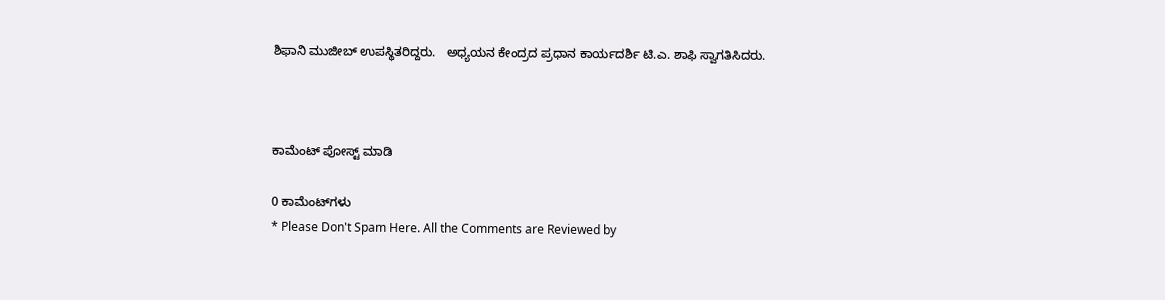ಶಿಫಾನಿ ಮುಜೀಬ್ ಉಪಸ್ಥಿತರಿದ್ದರು.   ಅಧ್ಯಯನ ಕೇಂದ್ರದ ಪ್ರಧಾನ ಕಾರ್ಯದರ್ಶಿ ಟಿ.ಎ. ಶಾಫಿ ಸ್ವಾಗತಿಸಿದರು.



ಕಾಮೆಂಟ್‌‌ ಪೋಸ್ಟ್‌ ಮಾಡಿ

0 ಕಾಮೆಂಟ್‌ಗಳು
* Please Don't Spam Here. All the Comments are Reviewed by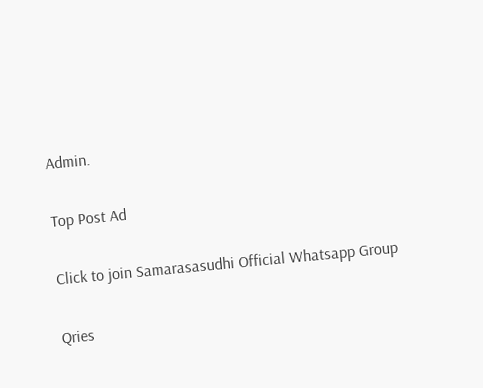Admin.

Top Post Ad

Click to join Samarasasudhi Official Whatsapp Group

Qries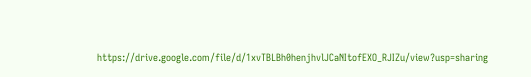https://drive.google.com/file/d/1xvTBLBh0henjhvlJCaNItofEXO_RJIZu/view?usp=sharing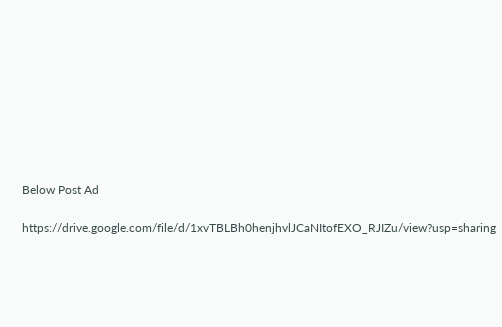Below Post Ad

https://drive.google.com/file/d/1xvTBLBh0henjhvlJCaNItofEXO_RJIZu/view?usp=sharing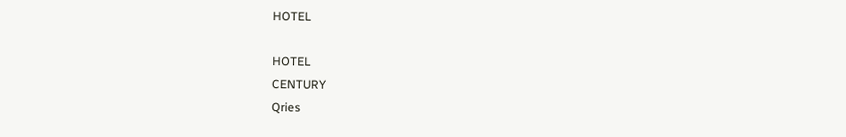HOTEL

HOTEL
CENTURY
Qries